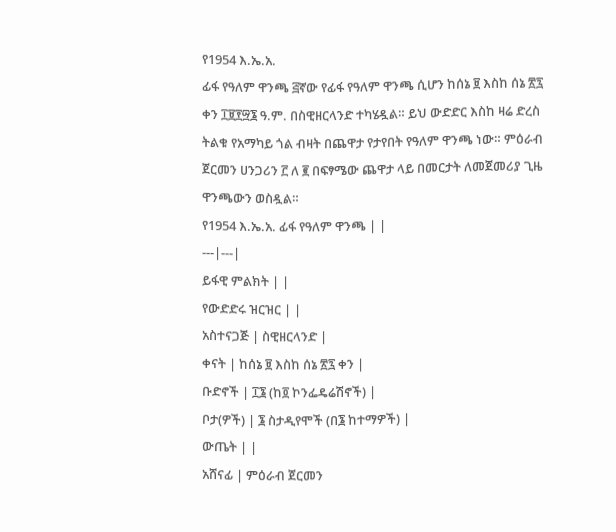የ1954 እ.ኤ.አ.
ፊፋ የዓለም ዋንጫ ፭ኛው የፊፋ የዓለም ዋንጫ ሲሆን ከሰኔ ፱ እስከ ሰኔ ፳፯ ቀን ፲፱፻፵፮ ዓ.ም. በስዊዘርላንድ ተካሄዷል። ይህ ውድድር እስከ ዛሬ ድረስ ትልቁ የአማካይ ጎል ብዛት በጨዋታ የታየበት የዓለም ዋንጫ ነው። ምዕራብ ጀርመን ሀንጋሪን ፫ ለ ፪ በፍፃሜው ጨዋታ ላይ በመርታት ለመጀመሪያ ጊዜ ዋንጫውን ወስዷል።
የ1954 እ.ኤ.አ. ፊፋ የዓለም ዋንጫ | |
---|---|
ይፋዊ ምልክት | |
የውድድሩ ዝርዝር | |
አስተናጋጅ | ስዊዘርላንድ |
ቀናት | ከሰኔ ፱ እስከ ሰኔ ፳፯ ቀን |
ቡድኖች | ፲፮ (ከ፬ ኮንፌዴሬሽኖች) |
ቦታ(ዎች) | ፮ ስታዲየሞች (በ፮ ከተማዎች) |
ውጤት | |
አሸናፊ | ምዕራብ ጀርመን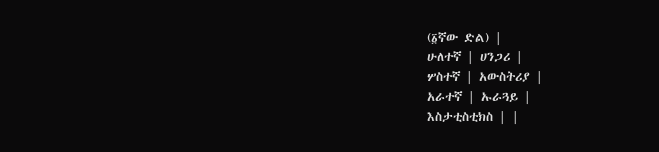(፩ኛው ድል) |
ሁለተኛ | ሀንጋሪ |
ሦስተኛ | አውስትሪያ |
አራተኛ | ኡራጓይ |
እስታቲስቲክስ | |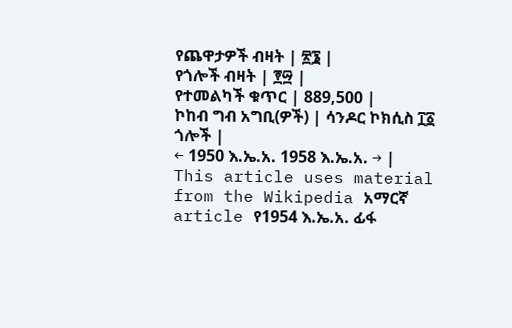የጨዋታዎች ብዛት | ፳፮ |
የጎሎች ብዛት | ፻፵ |
የተመልካች ቁጥር | 889,500 |
ኮከብ ግብ አግቢ(ዎች) | ሳንዶር ኮክሲስ ፲፩ ጎሎች |
← 1950 እ.ኤ.አ. 1958 እ.ኤ.አ. → |
This article uses material from the Wikipedia አማርኛ article የ1954 እ.ኤ.አ. ፊፋ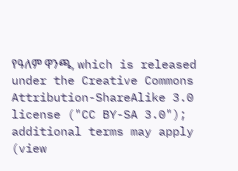የዓለም ዋንጫ, which is released under the Creative Commons Attribution-ShareAlike 3.0 license ("CC BY-SA 3.0"); additional terms may apply (view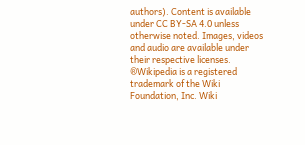authors). Content is available under CC BY-SA 4.0 unless otherwise noted. Images, videos and audio are available under their respective licenses.
®Wikipedia is a registered trademark of the Wiki Foundation, Inc. Wiki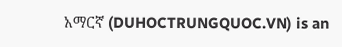አማርኛ (DUHOCTRUNGQUOC.VN) is an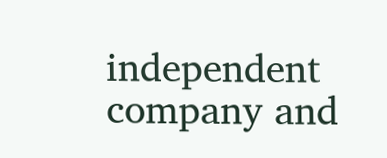independent company and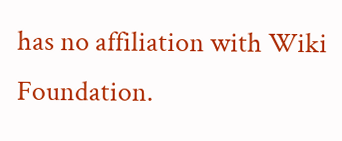has no affiliation with Wiki Foundation.